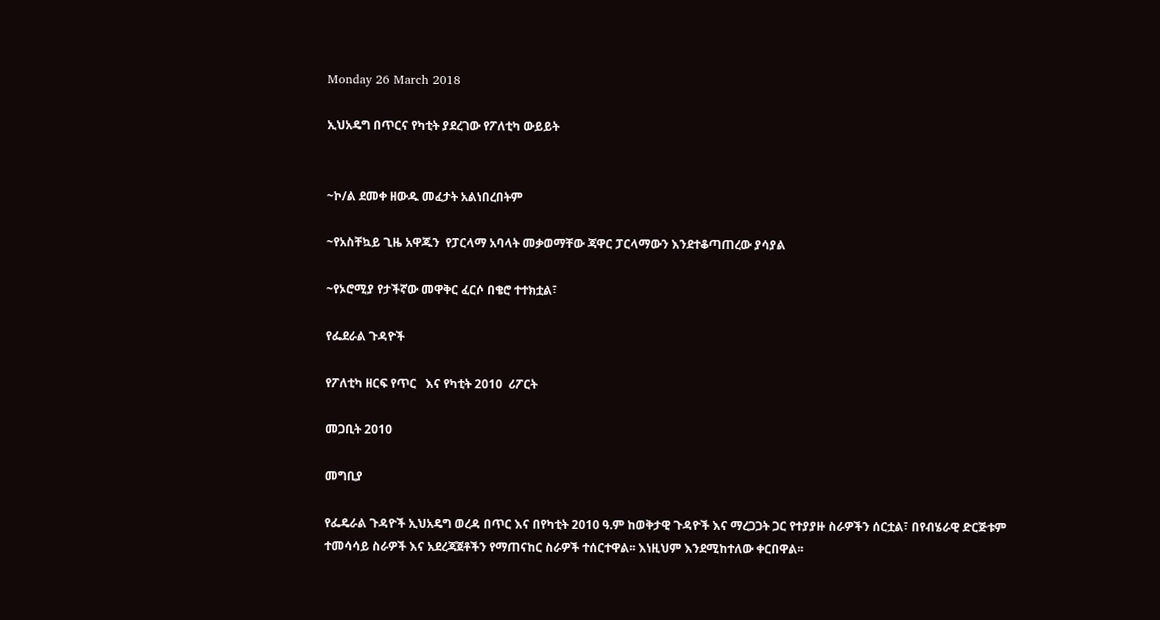Monday 26 March 2018

ኢህአዴግ በጥርና የካቲት ያደረገው የፖለቲካ ውይይት


~ኮ/ል ደመቀ ዘውዱ መፈታት አልነበረበትም

~የአስቸኳይ ጊዜ አዋጁን  የፓርላማ አባላት መቃወማቸው ጃዋር ፓርላማውን እንደተቆጣጠረው ያሳያል

~የኦሮሚያ የታችኛው መዋቅር ፈርሶ በቄሮ ተተክቷል፣

የፌደራል ጉዳዮች

የፖለቲካ ዘርፍ የጥር   እና የካቲት 2010  ሪፖርት

መጋቢት 2010

መግቢያ

የፌዴራል ጉዳዮች ኢህአዴግ ወረዳ በጥር እና በየካቲት 2010 ዓ.ም ከወቅታዊ ጉዳዮች እና ማረጋጋት ጋር የተያያዙ ስራዎችን ሰርቷል፣ በየብሄራዊ ድርጅቱም ተመሳሳይ ስራዎች እና አደረጃጀቶችን የማጠናከር ስራዎች ተሰርተዋል፡፡ እነዚህም እንደሚከተለው ቀርበዋል፡፡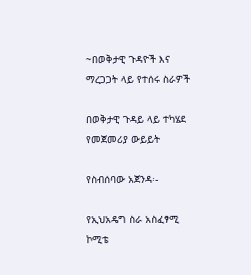~በወቅታዊ ጉዳዮች እና ማረጋጋት ላይ የተሰሩ ስራዎች

በወቅታዊ ጉዳይ ላይ ተካሄደ የመጀመሪያ ውይይት

የስብሰባው አጀንዳ፡-

የኢህአዴግ ስራ አስፈፃሚ ኮሚቴ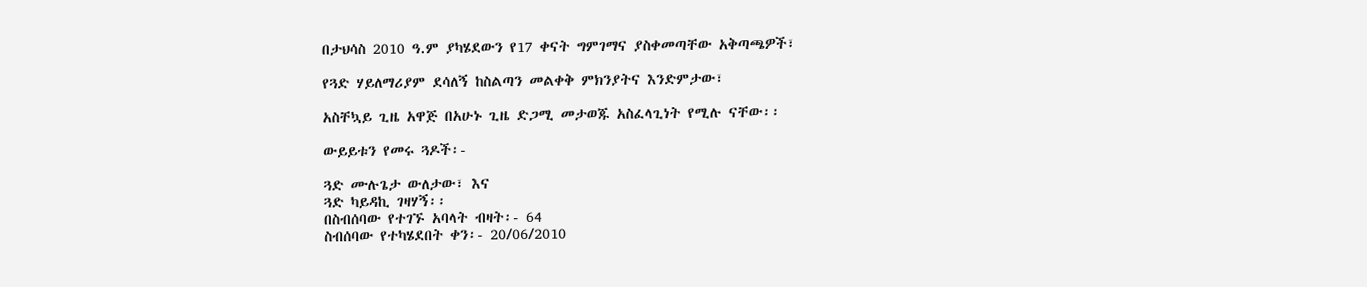በታህሳስ 2010 ዓ.ም ያካሄደውን የ17 ቀናት ግምገማና ያስቀመጣቸው አቅጣጫዎች፣

የጓድ ሃይለማሪያም ደሳለኝ ከስልጣን መልቀቅ ምክንያትና እንድምታው፣

አስቸኳይ ጊዜ አዋጅ በአሁኑ ጊዜ ድጋሚ መታወጁ አስፈላጊነት የሚሉ ናቸው፡፡

ውይይቱን የመሩ ጓዶች፡-

ጓድ ሙሉጌታ ውለታው፣ እና
ጓድ ካይዳኪ ገዛሃኝ፡፡
በስብሰባው የተገኙ አባላት ብዛት፡- 64
ስብሰባው የተካሄደበት ቀን፡- 20/06/2010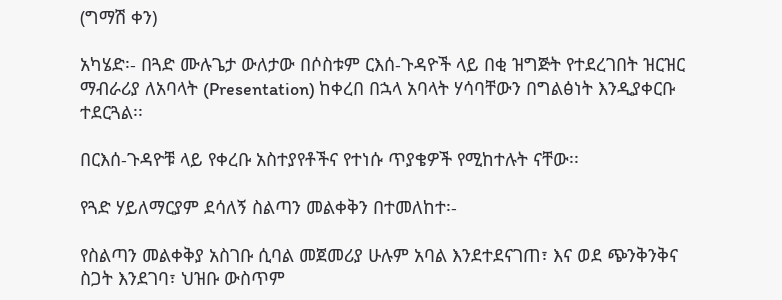(ግማሽ ቀን)

አካሄድ፡- በጓድ ሙሉጌታ ውለታው በሶስቱም ርእሰ-ጉዳዮች ላይ በቂ ዝግጅት የተደረገበት ዝርዝር ማብራሪያ ለአባላት (Presentation) ከቀረበ በኋላ አባላት ሃሳባቸውን በግልፅነት እንዲያቀርቡ ተደርጓል፡፡

በርእሰ-ጉዳዮቹ ላይ የቀረቡ አስተያየቶችና የተነሱ ጥያቄዎች የሚከተሉት ናቸው፡፡

የጓድ ሃይለማርያም ደሳለኝ ስልጣን መልቀቅን በተመለከተ፡-

የስልጣን መልቀቅያ አስገቡ ሲባል መጀመሪያ ሁሉም አባል እንደተደናገጠ፣ እና ወደ ጭንቅንቅና ስጋት እንደገባ፣ ህዝቡ ውስጥም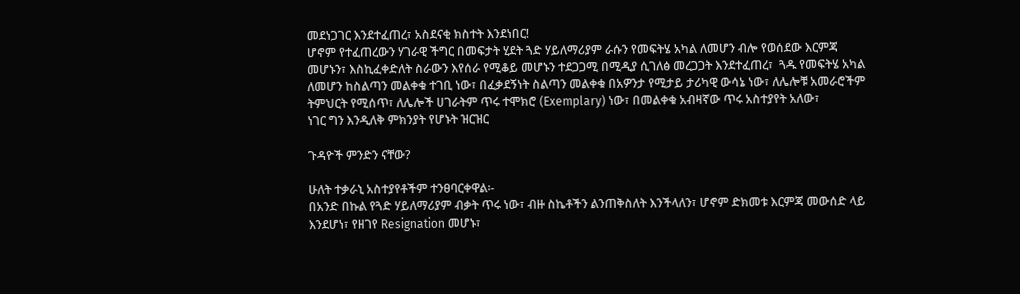መደነጋገር እንደተፈጠረ፣ አስደናቂ ክስተት እንደነበር!
ሆኖም የተፈጠረውን ሃገራዊ ችግር በመፍታት ሂደት ጓድ ሃይለማሪያም ራሱን የመፍትሄ አካል ለመሆን ብሎ የወሰደው እርምጃ መሆኑን፣ እስኪፈቀድለት ስራውን እየሰራ የሚቆይ መሆኑን ተደጋጋሚ በሚዲያ ሲገለፅ መረጋጋት እንደተፈጠረ፣  ጓዱ የመፍትሄ አካል ለመሆን ከስልጣን መልቀቁ ተገቢ ነው፣ በፈቃደኝነት ስልጣን መልቀቁ በአዎንታ የሚታይ ታሪካዊ ውሳኔ ነው፣ ለሌሎቹ አመራሮችም ትምህርት የሚሰጥ፣ ለሌሎች ሀገራትም ጥሩ ተሞክሮ (Exemplary) ነው፣ በመልቀቁ አብዛኛው ጥሩ አስተያየት አለው፣
ነገር ግን እንዲለቅ ምክንያት የሆኑት ዝርዝር

ጉዳዮች ምንድን ናቸው?

ሁለት ተቃራኒ አስተያየቶችም ተንፀባርቀዋል፡-
በአንድ በኩል የጓድ ሃይለማሪያም ብቃት ጥሩ ነው፣ ብዙ ስኬቶችን ልንጠቅስለት እንችላለን፣ ሆኖም ድክመቱ እርምጃ መውሰድ ላይ እንደሆነ፣ የዘገየ Resignation መሆኑ፣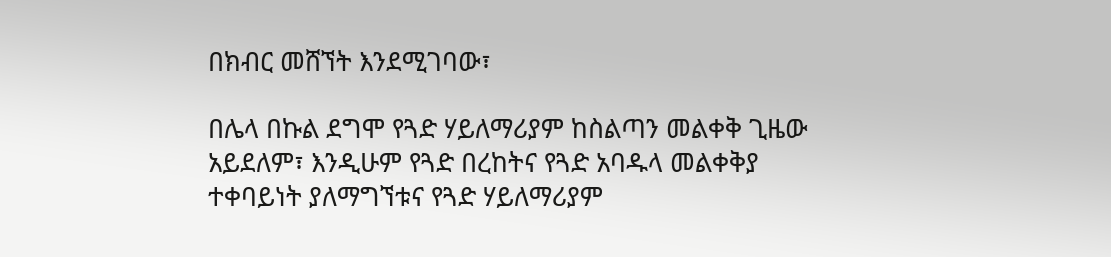በክብር መሸኘት እንደሚገባው፣

በሌላ በኩል ደግሞ የጓድ ሃይለማሪያም ከስልጣን መልቀቅ ጊዜው አይደለም፣ እንዲሁም የጓድ በረከትና የጓድ አባዱላ መልቀቅያ ተቀባይነት ያለማግኘቱና የጓድ ሃይለማሪያም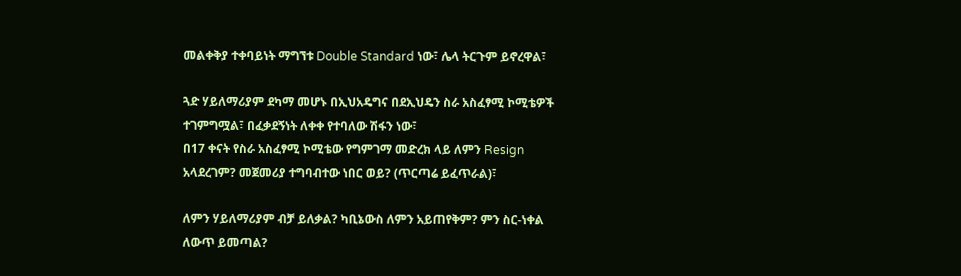መልቀቅያ ተቀባይነት ማግኘቱ Double Standard ነው፣ ሌላ ትርጉም ይኖረዋል፣

ጓድ ሃይለማሪያም ደካማ መሆኑ በኢህአዴግና በደኢህዴን ስራ አስፈፃሚ ኮሚቴዎች ተገምግሟል፣ በፈቃደኝነት ለቀቀ የተባለው ሽፋን ነው፣
በ17 ቀናት የስራ አስፈፃሚ ኮሚቴው የግምገማ መድረክ ላይ ለምን Resign አላደረገም? መጀመሪያ ተግባብተው ነበር ወይ? (ጥርጣሬ ይፈጥራል)፣

ለምን ሃይለማሪያም ብቻ ይለቃል? ካቢኔውስ ለምን አይጠየቅም? ምን ስር-ነቀል ለውጥ ይመጣል?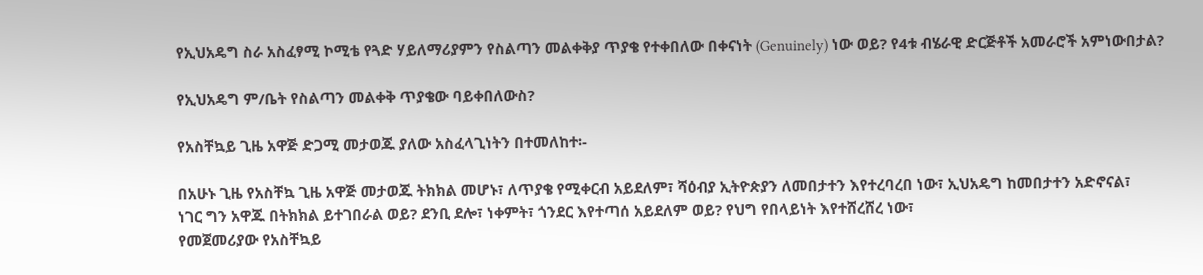የኢህአዴግ ስራ አስፈፃሚ ኮሚቴ የጓድ ሃይለማሪያምን የስልጣን መልቀቅያ ጥያቄ የተቀበለው በቀናነት (Genuinely) ነው ወይ? የ4ቱ ብሄራዊ ድርጅቶች አመራሮች አምነውበታል?

የኢህአዴግ ም/ቤት የስልጣን መልቀቅ ጥያቄው ባይቀበለውስ?

የአስቸኳይ ጊዜ አዋጅ ድጋሚ መታወጁ ያለው አስፈላጊነትን በተመለከተ፡-

በአሁኑ ጊዜ የአስቸኳ ጊዜ አዋጅ መታወጁ ትክክል መሆኑ፣ ለጥያቄ የሚቀርብ አይደለም፣ ሻዕብያ ኢትዮጵያን ለመበታተን እየተረባረበ ነው፣ ኢህአዴግ ከመበታተን አድኖናል፣
ነገር ግን አዋጁ በትክክል ይተገበራል ወይ? ደንቢ ደሎ፣ ነቀምት፣ ጎንደር እየተጣሰ አይደለም ወይ? የህግ የበላይነት እየተሸረሸረ ነው፣
የመጀመሪያው የአስቸኳይ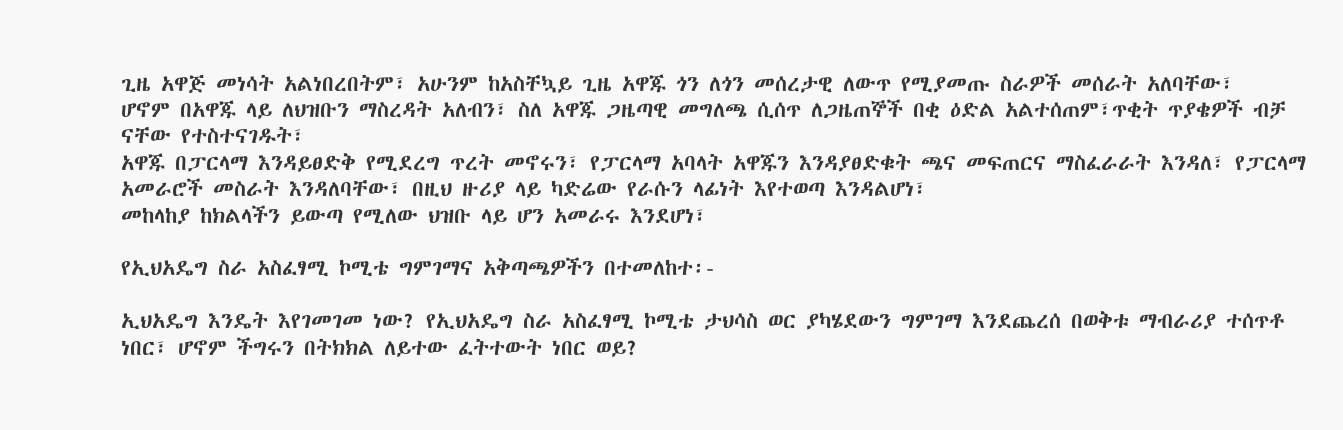ጊዜ አዋጅ መነሳት አልነበረበትም፣ አሁንም ከአስቸኳይ ጊዜ አዋጁ ጎን ለጎን መሰረታዊ ለውጥ የሚያመጡ ስራዎች መሰራት አለባቸው፣
ሆኖም በአዋጁ ላይ ለህዝቡን ማስረዳት አለብን፣ ስለ አዋጁ ጋዜጣዊ መግለጫ ሲሰጥ ለጋዜጠኞች በቂ ዕድል አልተሰጠም፣ጥቂት ጥያቄዎች ብቻ ናቸው የተስተናገዱት፣
አዋጁ በፓርላማ እንዳይፀድቅ የሚደረግ ጥረት መኖሩን፣ የፓርላማ አባላት አዋጁን እንዳያፀድቁት ጫና መፍጠርና ማስፈራራት እንዳለ፣ የፓርላማ አመራሮች መስራት እንዳለባቸው፣ በዚህ ዙሪያ ላይ ካድሬው የራሱን ላፊነት እየተወጣ እንዳልሆነ፣
መከላከያ ከክልላችን ይውጣ የሚለው ህዝቡ ላይ ሆን አመራሩ እንደሆነ፣

የኢህአዴግ ስራ አስፈፃሚ ኮሚቴ ግምገማና አቅጣጫዎችን በተመለከተ፡-

ኢህአዴግ እንዴት እየገመገመ ነው? የኢህአዴግ ስራ አስፈፃሚ ኮሚቴ ታህሳስ ወር ያካሄደውን ግምገማ እንደጨረሰ በወቅቱ ማብራሪያ ተሰጥቶ ነበር፣ ሆኖም ችግሩን በትክክል ለይተው ፈትተውት ነበር ወይ?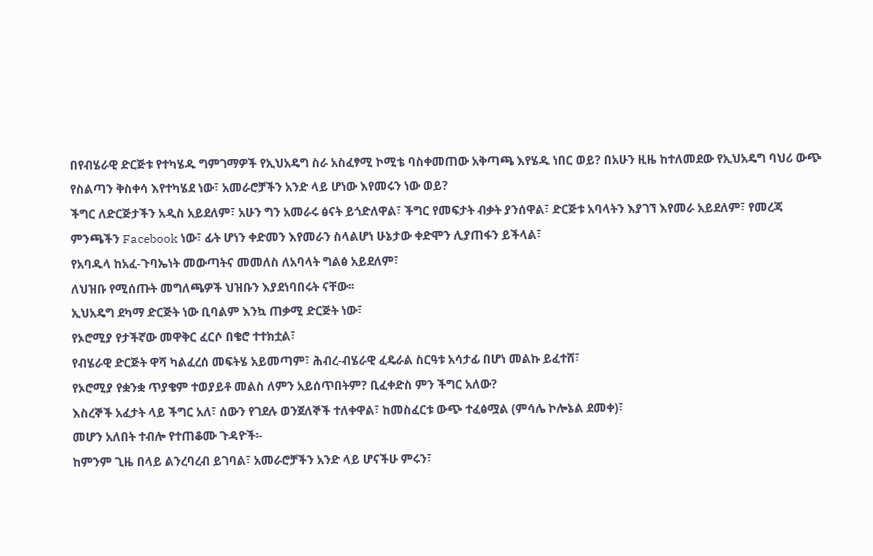በየብሄራዊ ድርጅቱ የተካሄዱ ግምገማዎች የኢህአዴግ ስራ አስፈፃሚ ኮሚቴ ባስቀመጠው አቅጣጫ እየሄዱ ነበር ወይ? በአሁን ዚዜ ከተለመደው የኢህአዴግ ባህሪ ውጭ የስልጣን ቅስቀሳ እየተካሄደ ነው፣ አመራሮቻችን አንድ ላይ ሆነው እየመሩን ነው ወይ?
ችግር ለድርጅታችን አዲስ አይደለም፣ አሁን ግን አመራሩ ፅናት ይጎድለዋል፣ ችግር የመፍታት ብቃት ያንሰዋል፣ ድርጅቱ አባላትን እያገኘ እየመራ አይደለም፣ የመረጃ ምንጫችን Facebook ነው፣ ፊት ሆነን ቀድመን እየመራን ስላልሆነ ሁኔታው ቀድሞን ሊያጠፋን ይችላል፣
የአባዱላ ከአፈ-ጉባኤነት መውጣትና መመለስ ለአባላት ግልፅ አይደለም፣
ለህዝቡ የሚሰጡት መግለጫዎች ህዝቡን እያደነባበሩት ናቸው፡፡
ኢህአዴግ ደካማ ድርጅት ነው ቢባልም እንኳ ጠቃሚ ድርጅት ነው፣
የኦሮሚያ የታችኛው መዋቅር ፈርሶ በቄሮ ተተክቷል፣
የብሄራዊ ድርጅት ዋሻ ካልፈረሰ መፍትሄ አይመጣም፣ ሕብረ-ብሄራዊ ፈዴራል ስርዓቱ አሳታፊ በሆነ መልኩ ይፈተሸ፣
የኦሮሚያ የቋንቋ ጥያቄም ተወያይቶ መልስ ለምን አይሰጥበትም? ቢፈቀድስ ምን ችግር አለው?
እስረኞች አፈታት ላይ ችግር አለ፣ ሰውን የገደሉ ወንጀለኞች ተለቀዋል፣ ከመስፈርቱ ውጭ ተፈፅሟል (ምሳሌ ኮሎኔል ደመቀ)፣
መሆን አለበት ተብሎ የተጠቆሙ ጉዳዮች፡-
ከምንም ጊዜ በላይ ልንረባረብ ይገባል፣ አመራሮቻችን አንድ ላይ ሆናችሁ ምሩን፣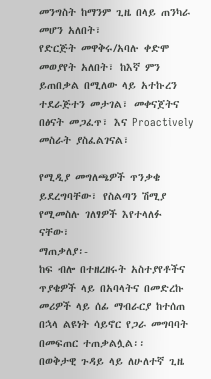መንግስት ከማንም ጊዜ በላይ ጠንካራ መሆን አለበት፣
የድርጅት መዋቅሩ/አባሉ ቀድሞ መወያየት አለበት፣ ከእኛ ምን ይጠበቃል በሚለው ላይ አተኩረን ተደራጅተን መታገል፣ መቀናጀትና በፅናት መጋፈጥ፣ እና Proactively መስራት ያስፈልገናል፣

የሚዲያ መግለጫዎች ጥንቃቄ ይደረግባቸው፣ የስልጣን ሽሚያ የሚመስሉ ገለፃዎች እየተላለፉ ናቸው፣
ማጠቃለያ፡-
ከፍ ብሎ በተዘረዘሩት አስተያየቶችና ጥያቄዎች ላይ በአባላትና በመድረኩ መሪዎች ላይ ሰፊ ማብራርያ ከተሰጠ በኋላ ልዩነት ሳይኖር የጋራ መግባባት በመፍጠር ተጠቃልሏል፡፡
በወቅታዊ ጉዳይ ላይ ለሁለተኛ ጊዜ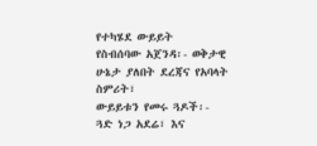የተካሄደ ውይይት
የስብሰባው አጀንዳ፡- ወቅታዊ ሁኔታ ያለበት ደረጃና የአባላት ስምሪት፣
ውይይቱን የመሩ ጓዶች፡-
ጓድ ነጋ አደሬ፣ እና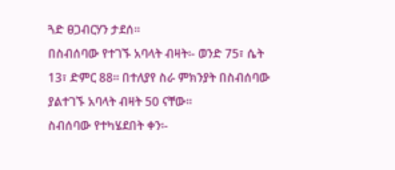ጓድ ፀጋብርሃን ታደሰ፡፡
በስብሰባው የተገኙ አባላት ብዛት፡- ወንድ 75፣ ሴት 13፣ ድምር 88፡፡ በተለያየ ስራ ምክንያት በስብሰባው ያልተገኙ አባላት ብዛት 50 ናቸው፡፡
ስብሰባው የተካሄደበት ቀን፡-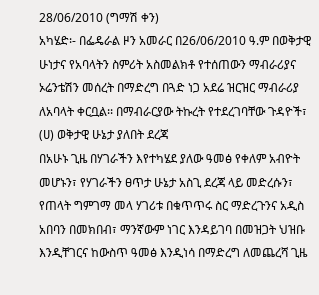28/06/2010 (ግማሽ ቀን)
አካሄድ፡- በፌዴራል ዞን አመራር በ26/06/2010 ዓ.ም በወቅታዊ ሁነታና የአባላትን ስምሪት አስመልክቶ የተሰጠውን ማብራሪያና ኦሬንቴሽን መሰረት በማድረግ በጓድ ነጋ አደሬ ዝርዝር ማብራሪያ ለአባላት ቀርቧል፡፡ በማብራርያው ትኩረት የተደረገባቸው ጉዳዮች፣
(ሀ) ወቅታዊ ሁኔታ ያለበት ደረጃ
በአሁኑ ጊዜ በሃገራችን እየተካሄደ ያለው ዓመፅ የቀለም አብዮት መሆኑን፣ የሃገራችን ፀጥታ ሁኔታ አስጊ ደረጃ ላይ መድረሱን፣
የጠላት ግምገማ መላ ሃገሪቱ በቁጥጥሩ ስር ማድረጉንና አዲስ አበባን በመክበብ፣ ማንኛውም ነገር እንዳይገባ በመዝጋት ህዝቡ እንዲቸገርና ከውስጥ ዓመፅ እንዲነሳ በማድረግ ለመጨረሻ ጊዜ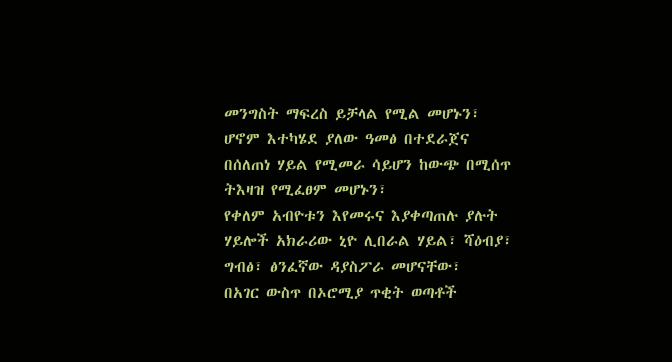መንግስት ማፍረስ ይቻላል የሚል መሆኑን፣
ሆኖም እተካሄደ ያለው ዓመፅ በተደራጀና በሰለጠነ ሃይል የሚመራ ሳይሆን ከውጭ በሚሰጥ ትእዛዝ የሚፈፀም መሆኑን፣
የቀለም አብዮቱን እየመሩና እያቀጣጠሉ ያሉት ሃይሎች አክራሪው ኒዮ ሊበራል ሃይል፣ ሻዕብያ፣ ግብፅ፣ ፅንፈኛው ዳያስፖራ መሆናቸው፣
በአገር ውስጥ በኦሮሚያ ጥቂት ወጣቶች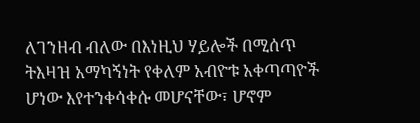ለገንዘብ ብለው በእነዚህ ሃይሎች በሚሰጥ ትእዛዝ አማካኝነት የቀለም አብዮቱ አቀጣጣዮች ሆነው እየተንቀሳቀሱ መሆናቸው፣ ሆኖም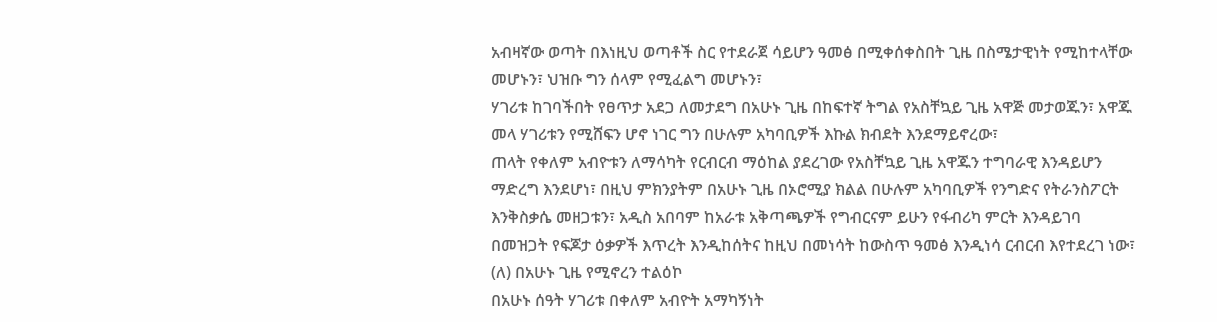አብዛኛው ወጣት በእነዚህ ወጣቶች ስር የተደራጀ ሳይሆን ዓመፅ በሚቀሰቀስበት ጊዜ በስሜታዊነት የሚከተላቸው መሆኑን፣ ህዝቡ ግን ሰላም የሚፈልግ መሆኑን፣
ሃገሪቱ ከገባችበት የፀጥታ አደጋ ለመታደግ በአሁኑ ጊዜ በከፍተኛ ትግል የአስቸኳይ ጊዜ አዋጅ መታወጁን፣ አዋጁ መላ ሃገሪቱን የሚሸፍን ሆኖ ነገር ግን በሁሉም አካባቢዎች እኩል ክብደት እንደማይኖረው፣
ጠላት የቀለም አብዮቱን ለማሳካት የርብርብ ማዕከል ያደረገው የአስቸኳይ ጊዜ አዋጁን ተግባራዊ እንዳይሆን ማድረግ እንደሆነ፣ በዚህ ምክንያትም በአሁኑ ጊዜ በኦሮሚያ ክልል በሁሉም አካባቢዎች የንግድና የትራንስፖርት እንቅስቃሴ መዘጋቱን፣ አዲስ አበባም ከአራቱ አቅጣጫዎች የግብርናም ይሁን የፋብሪካ ምርት እንዳይገባ በመዝጋት የፍጆታ ዕቃዎች እጥረት እንዲከሰትና ከዚህ በመነሳት ከውስጥ ዓመፅ እንዲነሳ ርብርብ እየተደረገ ነው፣
(ለ) በአሁኑ ጊዜ የሚኖረን ተልዕኮ
በአሁኑ ሰዓት ሃገሪቱ በቀለም አብዮት አማካኝነት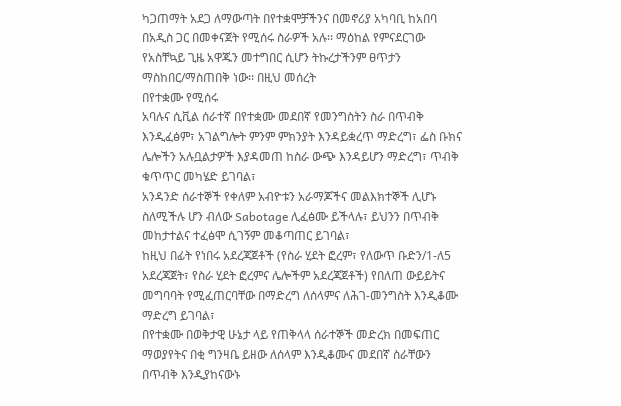ካጋጠማት አደጋ ለማውጣት በየተቋሞቻችንና በመኖሪያ አካባቢ ከአበባ በአዲስ ጋር በመቀናጀት የሚሰሩ ስራዎች አሉ፡፡ ማዕከል የምናደርገው የአስቸኳይ ጊዜ አዋጁን መተግበር ሲሆን ትኩረታችንም ፀጥታን ማስከበር/ማስጠበቅ ነው፡፡ በዚህ መሰረት
በየተቋሙ የሚሰሩ
አባሉና ሲቪል ሰራተኛ በየተቋሙ መደበኛ የመንግስትን ስራ በጥብቅ እንዲፈፅም፣ አገልግሎት ምንም ምክንያት እንዳይቋረጥ ማድረግ፣ ፌስ ቡክና ሌሎችን አሉቧልታዎች እያዳመጠ ከስራ ውጭ እንዳይሆን ማድረግ፣ ጥብቅ ቁጥጥር መካሄድ ይገባል፣
አንዳንድ ሰራተኞች የቀለም አብዮቱን አራማጆችና መልእክተኞች ሊሆኑ ስለሚችሉ ሆን ብለው Sabotage ሊፈፅሙ ይችላሉ፣ ይህንን በጥብቅ መከታተልና ተፈፅሞ ሲገኝም መቆጣጠር ይገባል፣
ከዚህ በፊት የነበሩ አደረጃጀቶች (የስራ ሂደት ፎረም፣ የለውጥ ቡድን/1-ለ5 አደረጃጀት፣ የስራ ሂደት ፎረምና ሌሎችም አደረጃጀቶች) የበለጠ ውይይትና መግባባት የሚፈጠርባቸው በማድረግ ለሰላምና ለሕገ-መንግስት እንዲቆሙ ማድረግ ይገባል፣
በየተቋሙ በወቅታዊ ሁኔታ ላይ የጠቅላላ ሰራተኞች መድረክ በመፍጠር ማወያየትና በቂ ግንዛቤ ይዘው ለሰላም እንዲቆሙና መደበኛ ስራቸውን በጥብቅ እንዲያከናውኑ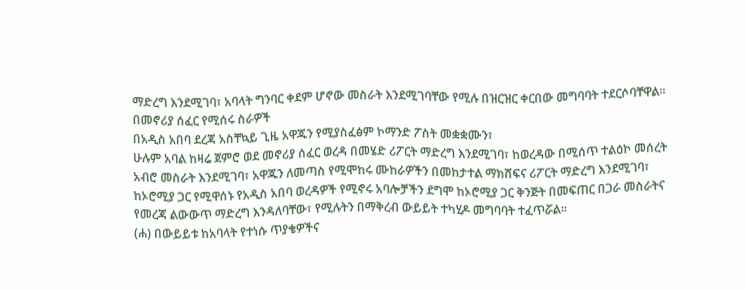ማድረግ እንደሚገባ፣ አባላት ግንባር ቀደም ሆኖው መስራት እንደሚገባቸው የሚሉ በዝርዝር ቀርበው መግባባት ተደርሶባቸዋል፡፡
በመኖሪያ ሰፈር የሚሰሩ ስራዎች
በአዲስ አበባ ደረጃ አስቸኳይ ጊዜ አዋጁን የሚያስፈፅም ኮማንድ ፖስት መቋቋሙን፣
ሁሉም አባል ከዛሬ ጀምሮ ወደ መኖሪያ ሰፈር ወረዳ በመሄድ ሪፖርት ማድረግ እንደሚገባ፣ ከወረዳው በሚሰጥ ተልዕኮ መሰረት አብሮ መስራት እንደሚገባ፣ አዋጁን ለመጣስ የሚሞከሩ ሙከራዎችን በመከታተል ማክሸፍና ሪፖርት ማድረግ እንደሚገባ፣
ከኦሮሚያ ጋር የሚዋሰኑ የአዲስ አበባ ወረዳዎች የሚኖሩ አባሎቻችን ደግሞ ከኦሮሚያ ጋር ቅንጅት በመፍጠር በጋራ መስራትና የመረጃ ልውውጥ ማድረግ እንዳለባቸው፣ የሚሉትን በማቅረብ ውይይት ተካሂዶ መግባባት ተፈጥሯል፡፡
(ሐ) በውይይቱ ከአባላት የተነሱ ጥያቄዎችና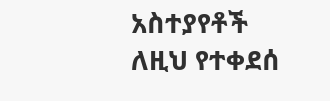አስተያየቶች
ለዚህ የተቀደሰ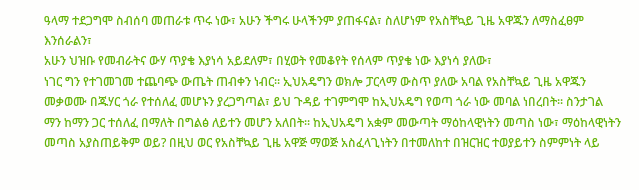ዓላማ ተደጋግሞ ስብሰባ መጠራቱ ጥሩ ነው፣ አሁን ችግሩ ሁላችንም ያጠፋናል፣ ስለሆነም የአስቸኳይ ጊዜ አዋጁን ለማስፈፀም እንሰራልን፣
አሁን ህዝቡ የመብራትና ውሃ ጥያቄ እያነሳ አይደለም፣ በሂወት የመቆየት የሰላም ጥያቄ ነው እያነሳ ያለው፣
ነገር ግን የተገመገመ ተጨባጭ ውጤት ጠብቀን ነብር፡፡ ኢህአዴግን ወክሎ ፓርላማ ውስጥ ያለው አባል የአስቸኳይ ጊዜ አዋጁን መቃወሙ በጁሃር ጎራ የተሰለፈ መሆኑን ያረጋግጣል፣ ይህ ጉዳይ ተገምግሞ ከኢህአዴግ የወጣ ጎራ ነው መባል ነበረበት፡፡ ስንታገል ማን ከማን ጋር ተሰለፈ በማለት በግልፅ ለይተን መሆን አለበት፡፡ ከኢህአዴግ አቋም መውጣት ማዕከላዊነትን መጣስ ነው፣ ማዕከላዊነትን መጣስ አያስጠይቅም ወይ? በዚህ ወር የአስቸኳይ ጊዜ አዋጅ ማወጅ አስፈላጊነትን በተመለከተ በዝርዝር ተወያይተን ስምምነት ላይ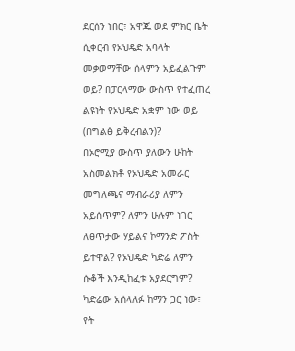ደርሰን ነበር፣ አዋጁ ወደ ምክር ቤት ሲቀርብ የኦህዴድ አባላት መቃወማቸው ሰላምን አይፈልጉም ወይ? በፓርላማው ውስጥ የተፈጠረ ልዩነት የኦህዴድ አቋም ነው ወይ (በግልፅ ይቅረብልን)?
በኦሮሚያ ውስጥ ያለውን ሁከት አስመልክቶ የኦህዴድ አመራር መግለጫና ማብራሪያ ለምን አይሰጥም? ለምን ሁሉም ነገር ለፀጥታው ሃይልና ኮማንድ ፖስት ይተዋል? የኦህዴድ ካድሬ ለምን ሱቆች እንዲከፈቱ አያደርግም? ካድሬው አሰላለፉ ከማን ጋር ነው፣ የት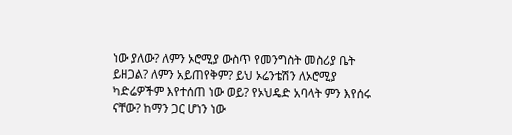ነው ያለው? ለምን ኦሮሚያ ውስጥ የመንግስት መስሪያ ቤት ይዘጋል? ለምን አይጠየቅም? ይህ ኦሬንቴሽን ለኦሮሚያ ካድሬዎችም እየተሰጠ ነው ወይ? የኦህዴድ አባላት ምን እየሰሩ ናቸው? ከማን ጋር ሆነን ነው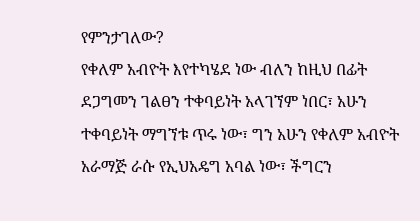የምንታገለው?
የቀለም አብዮት እየተካሄደ ነው ብለን ከዚህ በፊት ደጋግመን ገልፀን ተቀባይነት አላገኘም ነበር፣ አሁን ተቀባይነት ማግኘቱ ጥሩ ነው፣ ግን አሁን የቀለም አብዮት አራማጅ ራሱ የኢህአዴግ አባል ነው፣ ችግርን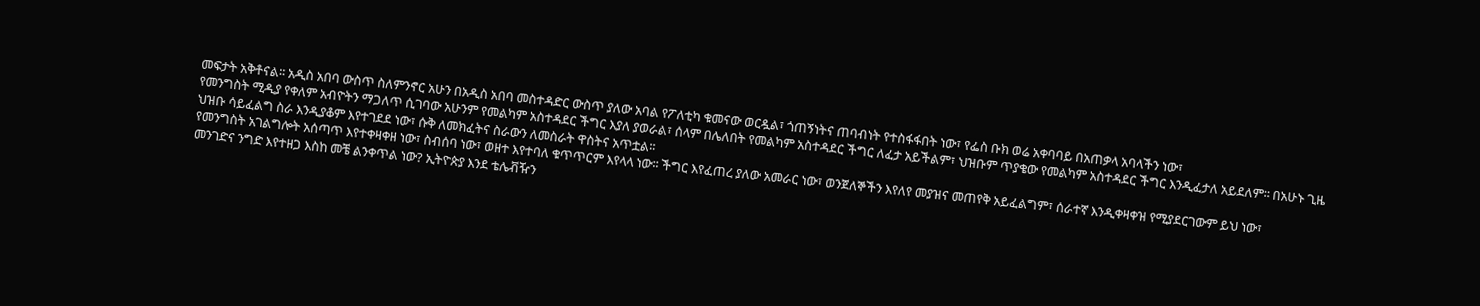መፍታት አቅቶናል፡፡ አዲስ አበባ ውስጥ ስለምንኖር አሁን በአዲስ አበባ መስተዳድር ውስጥ ያለው አባል የፖለቲካ ቁመናው ወርዷል፣ ጎጠኝነትና ጠባብነት የተስፋፋበት ነው፣ የፌስ ቡክ ወሬ አቀባባይ በአጠቃላ አባላችን ነው፣
የመንግስት ሚዲያ የቀለም አብዮትን ማጋለጥ ሲገባው አሁንም የመልካም አስተዳደር ችግር እያለ ያወራል፣ ሰላም በሌለበት የመልካም አስተዳደር ችግር ለፈታ አይችልም፣ ህዝቡም ጥያቄው የመልካም አስተዳደር ችግር እንዲፈታለ አይደለም፡፡ በአሁኑ ጊዜ ህዝቡ ሳይፈልግ ስራ እንዲያቆም እየተገደደ ነው፣ ሱቅ ለመክፈትና ስራውን ለመስራት ዋስትና አጥቷል፡፡
የመንግስት አገልግሎት አሰጣጥ እየተቀዛቀዘ ነው፣ ስብሰባ ነው፣ ወዘተ እየተባለ ቁጥጥርም እየላላ ነው፡፡ ችግር እየፈጠረ ያለው አመራር ነው፣ ወንጀለኞችን እየለየ መያዝና መጠየቅ አይፈልግም፣ ሰራተኛ እንዲቀዛቀዝ የሚያደርገውም ይህ ነው፣
መንገድና ንግድ እየተዘጋ እስከ መቼ ልንቀጥል ነው? ኢትዮጵያ እንደ ቴሌቭዥን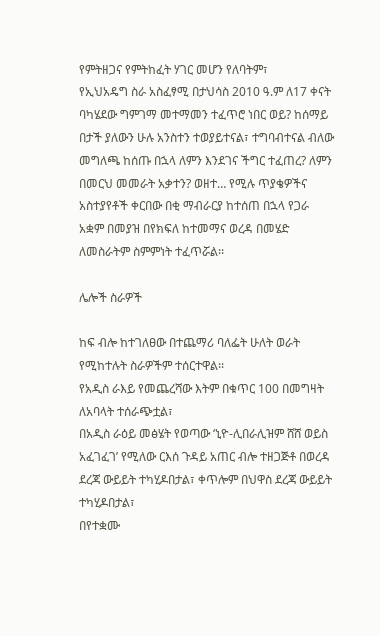የምትዘጋና የምትከፈት ሃገር መሆን የለባትም፣
የኢህአዴግ ስራ አስፈፃሚ በታህሳስ 2010 ዓ.ም ለ17 ቀናት ባካሄደው ግምገማ መተማመን ተፈጥሮ ነበር ወይ? ከሰማይ በታች ያለውን ሁሉ አንስተን ተወያይተናል፣ ተግባብተናል ብለው መግለጫ ከሰጡ በኋላ ለምን እንደገና ችግር ተፈጠረ? ለምን በመርህ መመራት አቃተን? ወዘተ… የሚሉ ጥያቄዎችና አስተያየቶች ቀርበው በቂ ማብራርያ ከተሰጠ በኋላ የጋራ አቋም በመያዝ በየክፍለ ከተመማና ወረዳ በመሄድ ለመስራትም ስምምነት ተፈጥሯል፡፡

ሌሎች ስራዎች

ከፍ ብሎ ከተገለፀው በተጨማሪ ባለፌት ሁለት ወራት የሚከተሉት ስራዎችም ተሰርተዋል፡፡
የአዲስ ራእይ የመጨረሻው እትም በቁጥር 100 በመግዛት ለአባላት ተሰራጭቷል፣
በአዲስ ራዕይ መፅሄት የወጣው ‘ኒዮ-ሊበራሊዝም ሸሸ ወይስ አፈገፈገ’ የሚለው ርእሰ ጉዳይ አጠር ብሎ ተዘጋጅቶ በወረዳ ደረጃ ውይይት ተካሂዶበታል፣ ቀጥሎም በህዋስ ደረጃ ውይይት ተካሂዶበታል፣
በየተቋሙ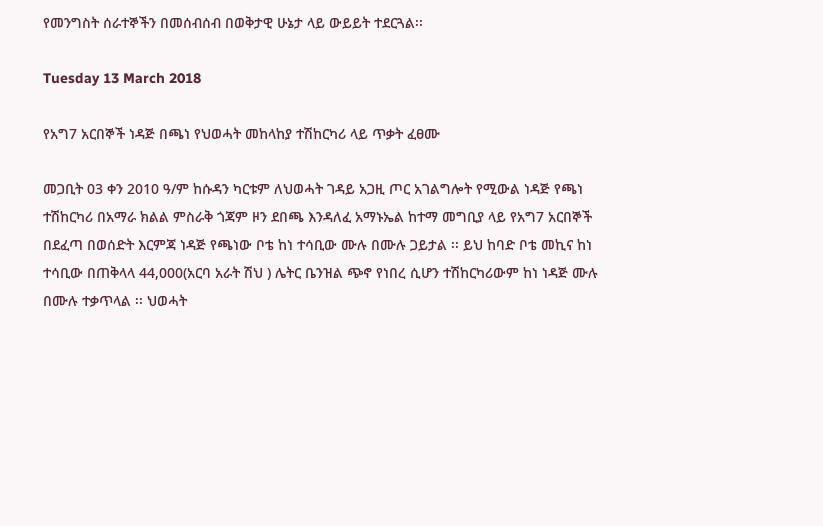የመንግስት ሰራተኞችን በመሰብሰብ በወቅታዊ ሁኔታ ላይ ውይይት ተደርጓል፡፡

Tuesday 13 March 2018

የአግ7 አርበኞች ነዳጅ በጫነ የህወሓት መከላከያ ተሽከርካሪ ላይ ጥቃት ፈፀሙ

መጋቢት 03 ቀን 2010 ዓ/ም ከሱዳን ካርቱም ለህወሓት ገዳይ አጋዚ ጦር አገልግሎት የሚውል ነዳጅ የጫነ ተሽከርካሪ በአማራ ክልል ምስራቅ ጎጃም ዞን ደበጫ እንዳለፈ አማኑኤል ከተማ መግቢያ ላይ የአግ7 አርበኞች በደፈጣ በወሰድት እርምጃ ነዳጅ የጫነው ቦቴ ከነ ተሳቢው ሙሉ በሙሉ ጋይታል ፡፡ ይህ ከባድ ቦቴ መኪና ከነ ተሳቢው በጠቅላላ 44,000(አርባ አራት ሽህ ) ሌትር ቤንዝል ጭኖ የነበረ ሲሆን ተሽከርካሪውም ከነ ነዳጅ ሙሉ በሙሉ ተቃጥላል ፡፡ ህወሓት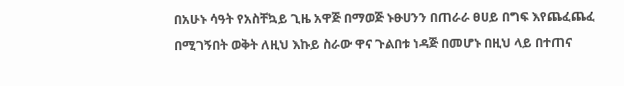በአሁኑ ሳዓት የአስቸኳይ ጊዜ አዋጅ በማወጅ ኑፁሀንን በጠራራ ፀሀይ በግፍ እየጨፈጨፈ በሚገኝበት ወቅት ለዚህ እኩይ ስራው ዋና ጉልበቱ ነዳጅ በመሆኑ በዚህ ላይ በተጠና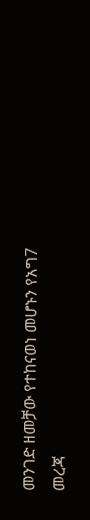መንገድ ዘመቻው የተከናወነ መሆኑን የአግ7 መረጃ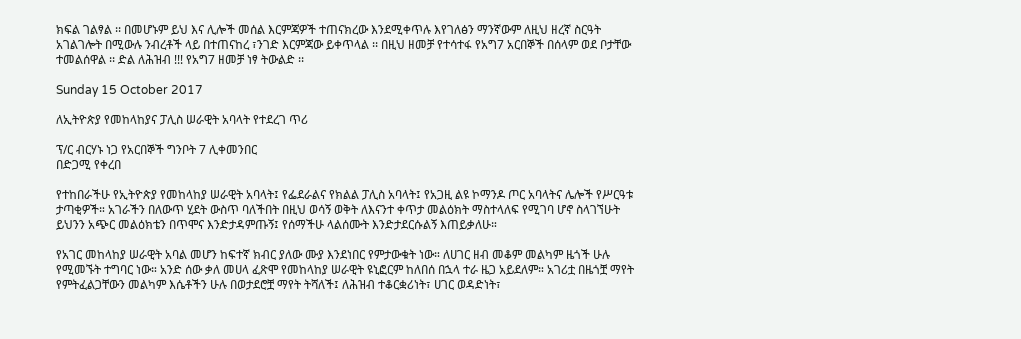ክፍል ገልፃል ፡፡ በመሆኑም ይህ እና ሊሎች መሰል እርምጃዎች ተጠናክረው እንደሚቀጥሉ እየገለፅን ማንኛውም ለዚህ ዘረኛ ስርዓት አገልገሎት በሚውሉ ንብረቶች ላይ በተጠናከረ ፣ንገድ እርምጃው ይቀጥላል ፡፡ በዚህ ዘመቻ የተሳተፋ የአግ7 አርበኞች በሰላም ወደ ቦታቸው ተመልሰዋል ፡፡ ድል ለሕዝብ !!! የአግ7 ዘመቻ ነፃ ትውልድ ፡፡

Sunday 15 October 2017

ለኢትዮጵያ የመከላከያና ፓሊስ ሠራዊት አባላት የተደረገ ጥሪ

ፕ/ር ብርሃኑ ነጋ የአርበኞች ግንቦት 7 ሊቀመንበር
በድጋሚ የቀረበ

የተከበራችሁ የኢትዮጵያ የመከላከያ ሠራዊት አባላት፤ የፌደራልና የክልል ፓሊስ አባላት፤ የአጋዚ ልዩ ኮማንዶ ጦር አባላትና ሌሎች የሥርዓቱ ታጣቂዎች። አገራችን በለውጥ ሂደት ውስጥ ባለችበት በዚህ ወሳኝ ወቅት ለእናንተ ቀጥታ መልዕክት ማስተላለፍ የሚገባ ሆኖ ስላገኘሁት ይህንን አጭር መልዕክቴን በጥሞና እንድታዳምጡኝ፤ የሰማችሁ ላልሰሙት እንድታደርሱልኝ እጠይቃለሁ።

የአገር መከላከያ ሠራዊት አባል መሆን ከፍተኛ ክብር ያለው ሙያ እንደነበር የምታውቁት ነው። ለሀገር ዘብ መቆም መልካም ዜጎች ሁሉ የሚመኙት ተግባር ነው። አንድ ሰው ቃለ መሀላ ፈጽሞ የመከላከያ ሠራዊት ዩኒፎርም ከለበሰ በኋላ ተራ ዜጋ አይደለም። አገሪቷ በዜጎቿ ማየት የምትፈልጋቸውን መልካም እሴቶችን ሁሉ በወታደሮቿ ማየት ትሻለች፤ ለሕዝብ ተቆርቋሪነት፣ ሀገር ወዳድነት፣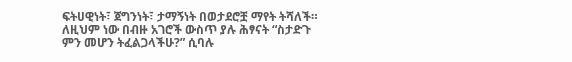ፍትሀዊነት፣ ጀግንነት፣ ታማኝነት በወታደሮቿ ማየት ትሻለች። ለዚህም ነው በብዙ አገሮች ውስጥ ያሉ ሕፃናት “ስታድጉ ምን መሆን ትፈልጋላችሁ?” ሲባሉ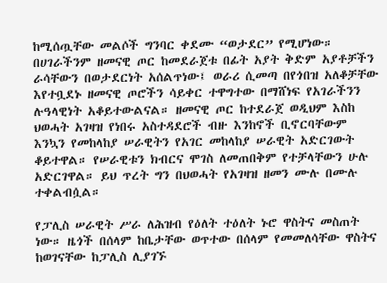ከሚሰጧቸው መልሶች ግንባር ቀደሙ “ወታደር” የሚሆነው። በሀገራችንም ዘመናዊ ጦር ከመደራጀቱ በፊት አያት ቅድም አያቶቻችን ራሳቸውን በወታደርነት አሰልጥነው፤ ወራሪ ሲመጣ በየጎበዝ አለቆቻቸው እየተቧደኑ ዘመናዊ ጦሮችን ሳይቀር ተዋግተው በማሸነፍ የአገራችንን ሉዓላዊነት አቆይተውልናል። ዘመናዊ ጦር ከተደራጀ ወዲህም እስከ ህወሓት አገዛዝ የነበሩ አስተዳደሮች ብዙ እንከኖች ቢኖርባቸውም እንኳን የመከላከያ ሠራዊትን የአገር መከላከያ ሠራዊት አድርገውት ቆይተዋል። የሠራዊቱን ክብርና ሞገስ ለመጠበቅም የተቻላቸውን ሁሉ አድርገዋል። ይህ ጥረት ግን በህወሓት የአገዛዝ ዘመን ሙሉ በሙሉ ተቀልብሷል።

የፓሊስ ሠራዊት ሥራ ለሕዝብ የዕለት ተዕለት ኑሮ ዋስትና መስጠት ነው። ዜጎች በሰላም ከቤታቸው ወጥተው በሰላም የመመለሳቸው ዋስትና ከወገናቸው ከፓሊስ ሊያገኙ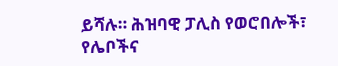ይሻሉ። ሕዝባዊ ፓሊስ የወሮበሎች፣ የሌቦችና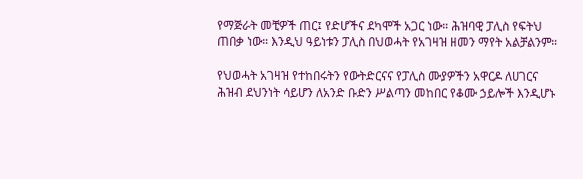የማጅራት መቺዎች ጠር፤ የድሆችና ደካሞች አጋር ነው። ሕዝባዊ ፓሊስ የፍትህ ጠበቃ ነው። እንዲህ ዓይነቱን ፓሊስ በህወሓት የአገዛዝ ዘመን ማየት አልቻልንም።

የህወሓት አገዛዝ የተከበሩትን የውትድርናና የፓሊስ ሙያዎችን አዋርዶ ለሀገርና ሕዝብ ደህንነት ሳይሆን ለአንድ ቡድን ሥልጣን መከበር የቆሙ ኃይሎች እንዲሆኑ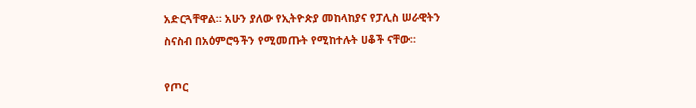አድርጓቸዋል። አሁን ያለው የኢትዮጵያ መከላከያና የፓሊስ ሠራዊትን ስናስብ በአዕምሮዓችን የሚመጡት የሚከተሉት ሀቆች ናቸው።

የጦር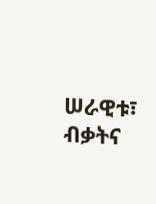ሠራዊቱ፣ ብቃትና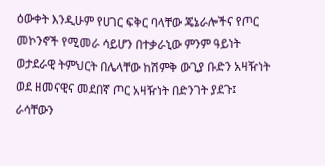ዕውቀት እንዲሁም የሀገር ፍቅር ባላቸው ጄኔራሎችና የጦር መኮንኖች የሚመራ ሳይሆን በተቃራኒው ምንም ዓይነት ወታደራዊ ትምህርት በሌላቸው ከሽምቅ ውጊያ ቡድን አዛዥነት ወደ ዘመናዊና መደበኛ ጦር አዛዥነት በድንገት ያደጉ፤ ራሳቸውን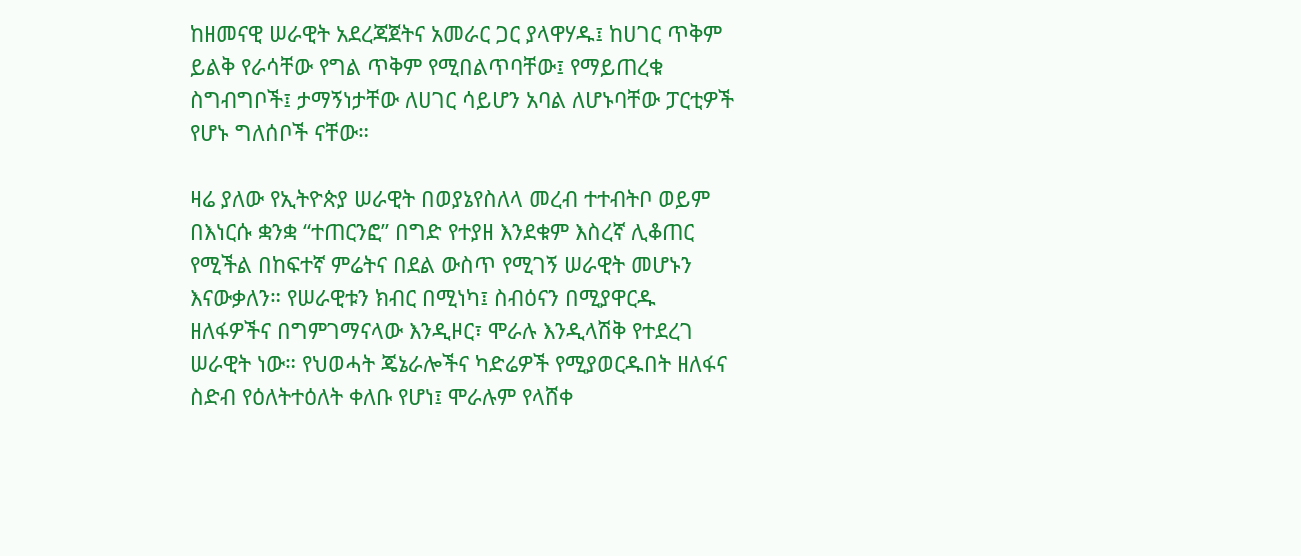ከዘመናዊ ሠራዊት አደረጃጀትና አመራር ጋር ያላዋሃዱ፤ ከሀገር ጥቅም ይልቅ የራሳቸው የግል ጥቅም የሚበልጥባቸው፤ የማይጠረቁ ስግብግቦች፤ ታማኝነታቸው ለሀገር ሳይሆን አባል ለሆኑባቸው ፓርቲዎች የሆኑ ግለሰቦች ናቸው።

ዛሬ ያለው የኢትዮጵያ ሠራዊት በወያኔየስለላ መረብ ተተብትቦ ወይም በእነርሱ ቋንቋ “ተጠርንፎ” በግድ የተያዘ እንደቁም እስረኛ ሊቆጠር የሚችል በከፍተኛ ምሬትና በደል ውስጥ የሚገኝ ሠራዊት መሆኑን እናውቃለን። የሠራዊቱን ክብር በሚነካ፤ ስብዕናን በሚያዋርዱ ዘለፋዎችና በግምገማናላው እንዲዞር፣ ሞራሉ እንዲላሽቅ የተደረገ ሠራዊት ነው። የህወሓት ጄኔራሎችና ካድሬዎች የሚያወርዱበት ዘለፋና ስድብ የዕለትተዕለት ቀለቡ የሆነ፤ ሞራሉም የላሸቀ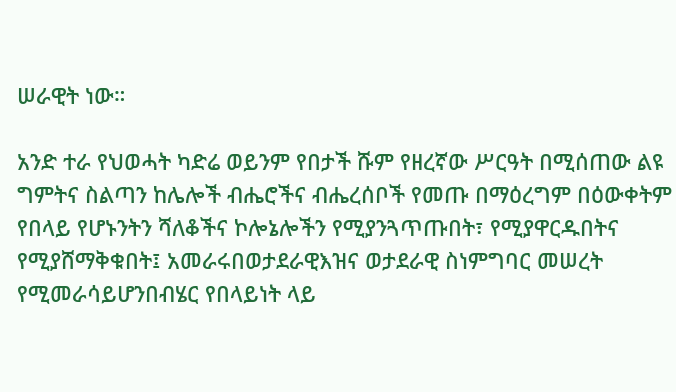ሠራዊት ነው።

አንድ ተራ የህወሓት ካድሬ ወይንም የበታች ሹም የዘረኛው ሥርዓት በሚሰጠው ልዩ ግምትና ስልጣን ከሌሎች ብሔሮችና ብሔረሰቦች የመጡ በማዕረግም በዕውቀትም የበላይ የሆኑንትን ሻለቆችና ኮሎኔሎችን የሚያንጓጥጡበት፣ የሚያዋርዱበትና የሚያሸማቅቁበት፤ አመራሩበወታደራዊእዝና ወታደራዊ ስነምግባር መሠረት የሚመራሳይሆንበብሄር የበላይነት ላይ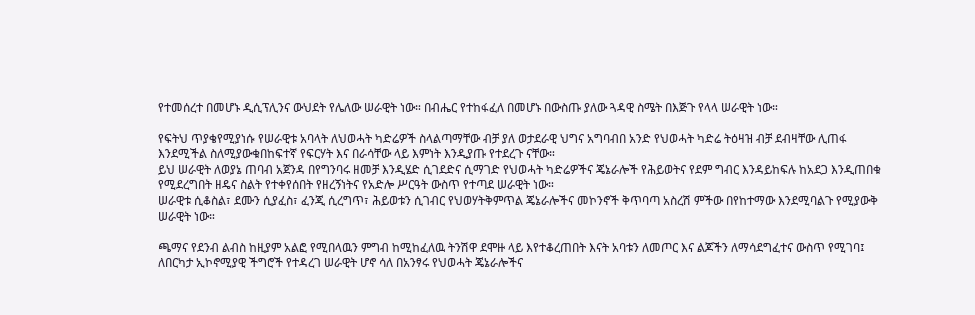የተመሰረተ በመሆኑ ዲሲፕሊንና ውህደት የሌለው ሠራዊት ነው። በብሔር የተከፋፈለ በመሆኑ በውስጡ ያለው ጓዳዊ ስሜት በእጅጉ የላላ ሠራዊት ነው።

የፍትህ ጥያቄየሚያነሱ የሠራዊቱ አባላት ለህወሓት ካድሬዎች ስላልጣማቸው ብቻ ያለ ወታደራዊ ህግና አግባብበ አንድ የህወሓት ካድሬ ትዕዛዝ ብቻ ደብዛቸው ሊጠፋ እንደሚችል ስለሚያውቁበከፍተኛ የፍርሃት እና በራሳቸው ላይ እምነት እንዲያጡ የተደረጉ ናቸው።
ይህ ሠራዊት ለወያኔ ጠባብ አጀንዳ በየግንባሩ ዘመቻ እንዲሄድ ሲገደድና ሲማገድ የህወሓት ካድሬዎችና ጄኔራሎች የሕይወትና የደም ግብር እንዳይከፍሉ ከአደጋ እንዲጠበቁ የሚደረግበት ዘዴና ስልት የተቀየሰበት የዘረኝነትና የአድሎ ሥርዓት ውስጥ የተጣደ ሠራዊት ነው።
ሠራዊቱ ሲቆስል፣ ደሙን ሲያፈስ፣ ፈንጂ ሲረግጥ፣ ሕይወቱን ሲገብር የህወሃትቅምጥል ጄኔራሎችና መኮንኖች ቅጥባጣ አስረሽ ምችው በየከተማው እንደሚባልጉ የሚያውቅ ሠራዊት ነው።

ጫማና የደንብ ልብስ ከዚያም አልፎ የሚበላዉን ምግብ ከሚከፈለዉ ትንሽዋ ደሞዙ ላይ እየተቆረጠበት እናት አባቱን ለመጦር እና ልጆችን ለማሳደግፈተና ውስጥ የሚገባ፤ ለበርካታ ኢኮኖሚያዊ ችግሮች የተዳረገ ሠራዊት ሆኖ ሳለ በአንፃሩ የህወሓት ጄኔራሎችና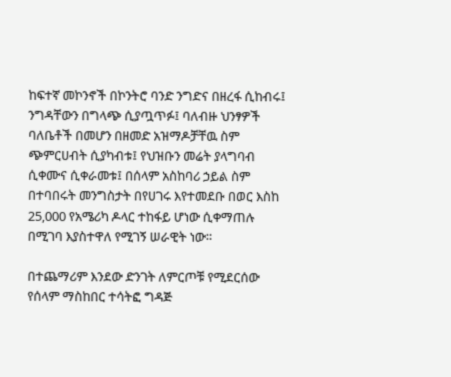ከፍተኛ መኮንኖች በኮንትሮ ባንድ ንግድና በዘረፋ ሲከብሩ፤ ንግዳቸውን በግላጭ ሲያጧጥፉ፤ ባለብዙ ህንፃዎች ባለቤቶች በመሆን በዘመድ አዝማዶቻቸዉ ስም ጭምርሀብት ሲያካብቱ፤ የህዝቡን መሬት ያላግባብ ሲቀሙና ሲቀራመቱ፤ በሰላም አስከባሪ ኃይል ስም በተባበሩት መንግስታት በየሀገሩ እየተመደቡ በወር እስከ 25,000 የአሜሪካ ዶላር ተከፋይ ሆነው ሲቀማጠሉ በሚገባ እያስተዋለ የሚገኝ ሠራዊት ነው።

በተጨማሪም እንደው ድንገት ለምርጦቹ የሚደርሰው የሰላም ማስከበር ተሳትፎ ግዳጅ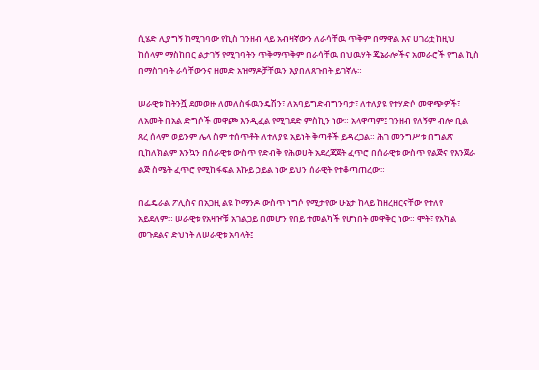ሲሄድ ሊያግኝ ከሚገባው የኪስ ገንዘብ ላይ አብዛኛውን ለራሳቸዉ ጥቅም በማዋል እና ሀገሪቷ ከዚህ ከሰላም ማስከበር ልታገኝ የሚገባትን ጥቅማጥቅም በራሳቸዉ በህዉሃት ጄኔራሎችና አመራሮች የግል ኪስ በማስገባት ራሳቸውንና ዘመድ አዝማዶቻቸዉን እያበለጸጉበት ይገኛሉ።

ሠራዊቱ ከትንሿ ደመወዙ ለመለስፋዉንዴሽን፣ ለአባይግድብግንባታ፣ ለተለያዩ የተሃድሶ መዋጭዎች፣ ለአመት በአል ድግሶች መዋጮ እንዲፈል የሚገደድ ምስኪን ነው። አላዋጣም፤ ገንዘብ የለኝም ብሎ ቢል ጸረ ሰላም ወይንም ሌላ ስም ተሰጥቶት ለተለያዩ አይነት ቅጣቶች ይዳረጋል። ሕገ መንግሥቱ በግልጽ ቢከለክልም እንኳን በሰራዊቱ ውስጥ የድብቅ የሕወሀት አደረጃጀት ፈጥሮ በሰራዊቱ ውስጥ የልጅና የእንጀራ ልጅ ስሜት ፈጥሮ የሚከፋፍል እኩይ ኃይል ነው ይህን ሰራዊት የተቆጣጠረው።

በፌዴራል ፖሊስና በአጋዚ ልዩ ኮማንዶ ውስጥ ነግሶ የሚታየው ሁኔታ ከላይ ከዘረዘርናቸው የተለየ አይደለም። ሠራዊቱ የአዛዦቹ አገልጋይ በመሆን የበይ ተመልካች የሆነበት መዋቅር ነው። ሞት፣ የአካል መጉደልና ድህነት ለሠራዊቱ አባላት፤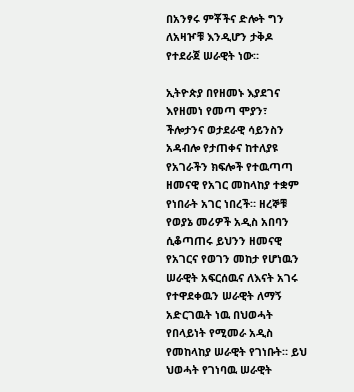በአንፃሩ ምቾችና ድሎት ግን ለአዛዦቹ እንዲሆን ታቅዶ የተደራጀ ሠራዊት ነው።

ኢትዮጵያ በየዘመኑ እያደገና እየዘመነ የመጣ ሞያን፣ ችሎታንና ወታደራዊ ሳይንስን አዳብሎ የታጠቀና ከተለያዩ የአገራችን ክፍሎች የተዉጣጣ ዘመናዊ የአገር መከላከያ ተቋም የነበራት አገር ነበረች። ዘረኞቹ የወያኔ መሪዎች አዲስ አበባን ሲቆጣጠሩ ይህንን ዘመናዊ የአገርና የወገን መከታ የሆነዉን ሠራዊት አፍርሰዉና ለእናት አገሩ የተዋደቀዉን ሠራዊት ለማኝ አድርገዉት ነዉ በህወሓት የበላይነት የሚመራ አዲስ የመከላከያ ሠራዊት የገነቡት። ይህ ህወሓት የገነባዉ ሠራዊት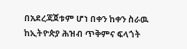በአደረጃጀቱም ሆነ በቀን ከቀን ስራዉ ከኢትዮጵያ ሕዝብ ጥቅምና ፍላጎት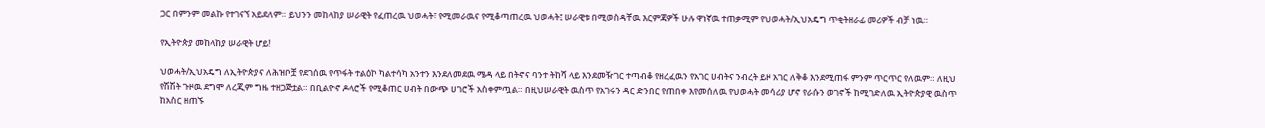ጋር በምንም መልኩ የተገናኘ አይደለም። ይህንን መከላከያ ሠራዊት የፈጠረዉ ህወሓት፣ የሚመራዉና የሚቆጣጠረዉ ህወሓት፤ ሠራዊቱ በሚወስዳቸዉ እርምጃዎች ሁሉ ዋነኛዉ ተጠቃሚም የህወሓት/ኢህአዴግ ጥቂትዘራፊ መሪዎች ብቻ ነዉ።

የኢትዮጵያ መከላከያ ሠራዊት ሆይ!

ህወሓት/ኢህአዴግ ለኢትዮጵያና ለሕዝቦቿ የደገሰዉ የጥፋት ተልዕኮ ካልተሳካ አንተን እንደለመደዉ ሜዳ ላይ በትኖና ባንተ ትከሻ ላይ እንደመዥገር ተጣብቆ የዘረፈዉን የአገር ሀብትና ንብረት ይዞ አገር ለቅቆ እንደሚጠፋ ምንም ጥርጥር የለዉም። ለዚህ የሽሽት ጉዞዉ ደግሞ ለረጂም ግዜ ተዘጋጅቷል። በቢልዮኖ ዶላሮች የሚቆጠር ሀብት በውጭ ሀገሮች አስቀምጧል። በዚህሠራዊት ዉስጥ የአገሩን ዳር ድንበር የጠበቀ እየመሰለዉ የህወሓት መሳሪያ ሆኖ የራሱን ወገኖች ከሚገድለዉ ኢትዮጵያዊ ዉስጥ ከአስር ዘጠኙ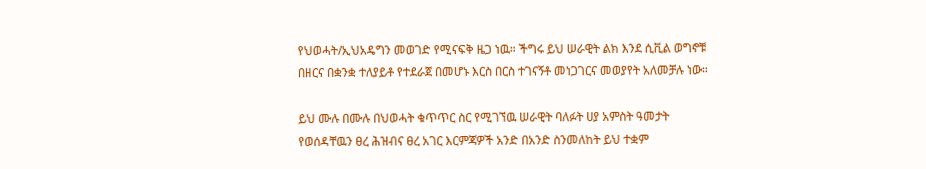የህወሓት/ኢህአዴግን መወገድ የሚናፍቅ ዜጋ ነዉ። ችግሩ ይህ ሠራዊት ልክ እንደ ሲቪል ወግኖቹ በዘርና በቋንቋ ተለያይቶ የተደራጀ በመሆኑ እርስ በርስ ተገናኝቶ መነጋገርና መወያየት አለመቻሉ ነው።

ይህ ሙሉ በሙሉ በህወሓት ቁጥጥር ስር የሚገኘዉ ሠራዊት ባለፉት ሀያ አምስት ዓመታት የወሰዳቸዉን ፀረ ሕዝብና ፀረ አገር እርምጃዎች አንድ በአንድ ስንመለከት ይህ ተቋም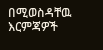በሚወስዳቸዉ እርምጃዎች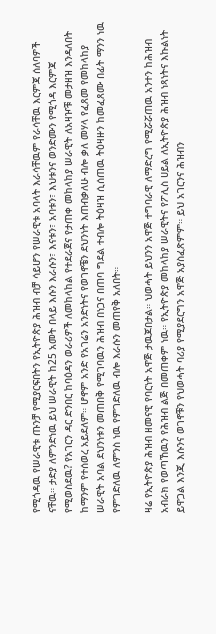የሚጎዳዉ የሠራዊቱ ጡንቻ የሚያርፍበትን የኢትዮጵያ ሕዝብ ብቻ ሳይሆን የሠራዊቱ አባላት እራሳቸዉም የራሳቸዉ እርምጃ ሰለባዎች ናቸዉ። ታድያ ለምንድነዉ ይህ ሠራዊት ከ25 አመት በላይ እሱን እራሱን፣ እናቱን፣ አባቱን፣ እህቱንና ወንድሙን የሚጎዳ እርምጃ የሚወስደዉ? የአገርን ዳር ድንበር ከባዕዳን ወራሪዎች ለመከላከል የተደራጀና የታጠቀ መከላከያ ሠራዊት ለአዛዦቹ መታዘዝ እንዳለበት ከማንም የተሰወረ አይደለም። ሆኖም አንድ የአገሬን አንድነትና የወገኖቼን ደህንነት እጠብቃለሁ ብሎ ቃለ መሃላ የፈጸመ የመከላከያ ሠራዊት አባል ደህንነቱን መጠበቅ የሚገባዉን ሕዝብ በነጋና በጠባ ግደል ተብሎ ትዕዛዝ ሲሰጠዉ ትዕዛዙን ከመፈጸሙ በፊት ማንን ነዉ የምገድለዉ ለምንስ ነዉ የምገድለዉ ብሎ እራሱን መጠየቅ አለበት።

ዛሬ የኢትዮጵያ ሕዝብ ዘመናዊ የባርነት አዋጅ ታዉጆበታል። ህወሓት ይህንን አዋጅ ተግባራዊ ለማድረግ የሚሯሯጠዉ አንተን ከሕዝብ አብራክ የወጣኸዉን የሕዝብ ልጅ በመጠቀም ነዉ። የኢትዮጵያ መከላከያ ሠራዊትና የፖሊስ ሀይል ለኢትዮጵያ ሕዝብ ነጻነትና እኩልነት ይዋጋል እንጂ እሱንና ወገኖቹን የህወሓት ባሪያ የሚያደርግን አዋጅ አያስፈጽምም። ይህ አገርንና ሕዝብን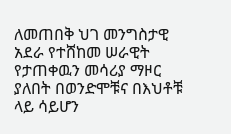ለመጠበቅ ህገ መንግስታዊ አደራ የተሸከመ ሠራዊት የታጠቀዉን መሳሪያ ማዞር ያለበት በወንድሞቹና በእህቶቹ ላይ ሳይሆን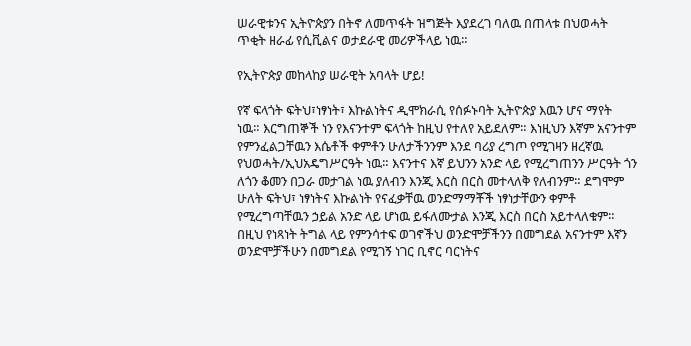ሠራዊቱንና ኢትዮጵያን በትኖ ለመጥፋት ዝግጅት እያደረገ ባለዉ በጠላቱ በህወሓት ጥቂት ዘራፊ የሲቪልና ወታደራዊ መሪዎችላይ ነዉ።

የኢትዮጵያ መከላከያ ሠራዊት አባላት ሆይ!

የኛ ፍላጎት ፍትህ፣ነፃነት፣ እኩልነትና ዲሞክራሲ የሰፉኑባት ኢትዮጵያ እዉን ሆና ማየት ነዉ። እርግጠኞች ነን የእናንተም ፍላጎት ከዚህ የተለየ አይደለም። እነዚህን እኛም አናንተም የምንፈልጋቸዉን እሴቶች ቀምቶን ሁለታችንንም እንደ ባሪያ ረግጦ የሚገዛን ዘረኛዉ የህወሓት/ኢህአዴግሥርዓት ነዉ። እናንተና እኛ ይህንን አንድ ላይ የሚረግጠንን ሥርዓት ጎን ለጎን ቆመን በጋራ መታገል ነዉ ያለብን እንጂ እርስ በርስ መተላለቅ የለብንም። ደግሞም ሁለት ፍትህ፣ ነፃነትና እኩልነት የናፈቃቸዉ ወንድማማቾች ነፃነታቸውን ቀምቶ የሚረግጣቸዉን ኃይል አንድ ላይ ሆነዉ ይፋለሙታል እንጂ እርስ በርስ አይተላለቁም። በዚህ የነጻነት ትግል ላይ የምንሳተፍ ወገኖችህ ወንድሞቻችንን በመግደል አናንተም እኛን ወንድሞቻችሁን በመግደል የሚገኝ ነገር ቢኖር ባርነትና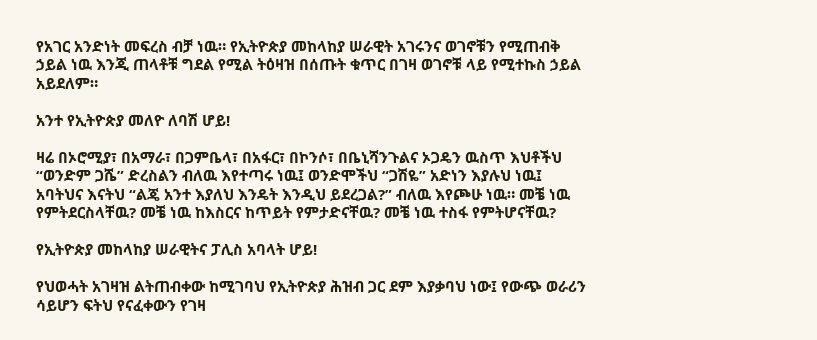የአገር አንድነት መፍረስ ብቻ ነዉ። የኢትዮጵያ መከላከያ ሠራዊት አገሩንና ወገኖቹን የሚጠብቅ ኃይል ነዉ እንጂ ጠላቶቹ ግደል የሚል ትዕዛዝ በሰጡት ቁጥር በገዛ ወገኖቹ ላይ የሚተኩስ ኃይል አይደለም።

አንተ የኢትዮጵያ መለዮ ለባሽ ሆይ!

ዛሬ በኦሮሚያ፣ በአማራ፣ በጋምቤላ፣ በአፋር፣ በኮንሶ፣ በቤኒሻንጉልና ኦጋዴን ዉስጥ እህቶችህ “ወንድም ጋሼ” ድረስልን ብለዉ እየተጣሩ ነዉ፤ ወንድሞችህ “ጋሽዬ” አድነን እያሉህ ነዉ፤ አባትህና እናትህ “ልጄ አንተ እያለህ እንዴት እንዲህ ይደረጋል?” ብለዉ እየጮሁ ነዉ። መቼ ነዉ የምትደርስላቸዉ? መቼ ነዉ ከእስርና ከጥይት የምታድናቸዉ? መቼ ነዉ ተስፋ የምትሆናቸዉ?

የኢትዮጵያ መከላከያ ሠራዊትና ፓሊስ አባላት ሆይ!

የህወሓት አገዛዝ ልትጠብቀው ከሚገባህ የኢትዮጵያ ሕዝብ ጋር ደም እያቃባህ ነው፤ የውጭ ወራሪን ሳይሆን ፍትህ የናፈቀውን የገዛ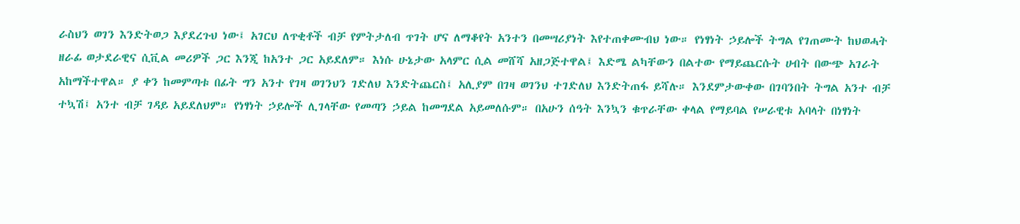ራስህን ወገን እንድትወጋ እያደረጉህ ነው፤ አገርህ ለጥቂቶች ብቻ የምትታለብ ጥገት ሆና ለማቆየት አንተን በመሣሪያነት እየተጠቀሙብህ ነው። የነፃነት ኃይሎች ትግል የገጠሙት ከህወሓት ዘራፊ ወታደራዊና ሲቪል መሪዎች ጋር እንጂ ከአንተ ጋር አይደለም። እነሱ ሁኔታው አላምር ሲል መሸሻ አዘጋጅተዋል፤ እድሜ ልካቸውን በልተው የማይጨርሱት ሀብት በውጭ አገራት አከማችተዋል። ያ ቀን ከመምጣቱ በፊት ግን አንተ የገዛ ወገንህን ገድለህ እንድትጨርስ፤ አሊያም በገዛ ወገንህ ተገድለህ እንድትጠፋ ይሻሉ። እንደምታውቀው በገባንበት ትግል አንተ ብቻ ተኳሽ፤ አንተ ብቻ ገዳይ አይደለህም። የነፃነት ኃይሎች ሊገላቸው የመጣን ኃይል ከመግደል አይመለሱም። በአሁን ሰዓት እንኳን ቁጥራቸው ቀላል የማይባል የሠራዊቱ አባላት በነፃነት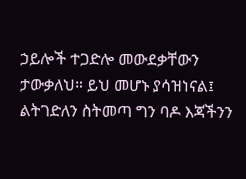ኃይሎች ተጋድሎ መውደቃቸውን ታውቃለህ። ይህ መሆኑ ያሳዝነናል፤ ልትገድለን ስትመጣ ግን ባዶ እጃችንን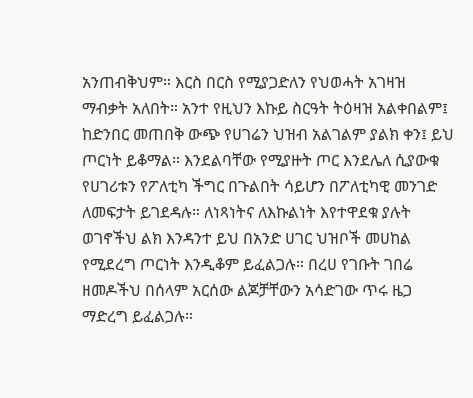አንጠብቅህም። እርስ በርስ የሚያጋድለን የህወሓት አገዛዝ ማብቃት አለበት። አንተ የዚህን እኩይ ስርዓት ትዕዛዝ አልቀበልም፤ ከድንበር መጠበቅ ውጭ የሀገሬን ህዝብ አልገልም ያልክ ቀን፤ ይህ ጦርነት ይቆማል። እንደልባቸው የሚያዙት ጦር እንደሌለ ሲያውቁ የሀገሪቱን የፖለቲካ ችግር በጉልበት ሳይሆን በፖለቲካዊ መንገድ ለመፍታት ይገደዳሉ። ለነጻነትና ለእኩልነት እየተዋደቁ ያሉት ወገኖችህ ልክ እንዳንተ ይህ በአንድ ሀገር ህዝቦች መሀከል የሚደረግ ጦርነት እንዲቆም ይፈልጋሉ። በረሀ የገቡት ገበሬ ዘመዶችህ በሰላም አርሰው ልጆቻቸውን አሳድገው ጥሩ ዜጋ ማድረግ ይፈልጋሉ።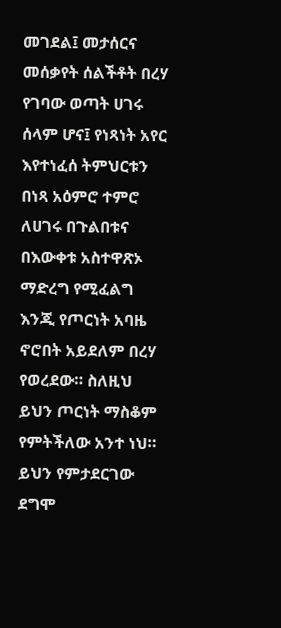መገደል፤ መታሰርና መሰቃየት ሰልችቶት በረሃ የገባው ወጣት ሀገሩ ሰላም ሆና፤ የነጻነት አየር እየተነፈሰ ትምህርቱን በነጻ አዕምሮ ተምሮ ለሀገሩ በጉልበቱና በእውቀቱ አስተዋጽኦ ማድረግ የሚፈልግ እንጂ የጦርነት አባዜ ኖሮበት አይደለም በረሃ የወረደው። ስለዚህ ይህን ጦርነት ማስቆም የምትችለው አንተ ነህ። ይህን የምታደርገው ደግሞ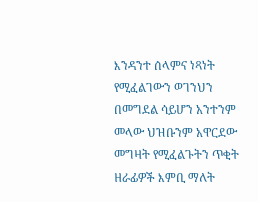እንዳንተ ሰላምና ነጻነት የሚፈልገውን ወገንህን በመግደል ሳይሆን አንተንም መላው ህዝቡንም አዋርደው መግዛት የሚፈልጉትን ጥቂት ዘራፊዎች እምቢ ማለት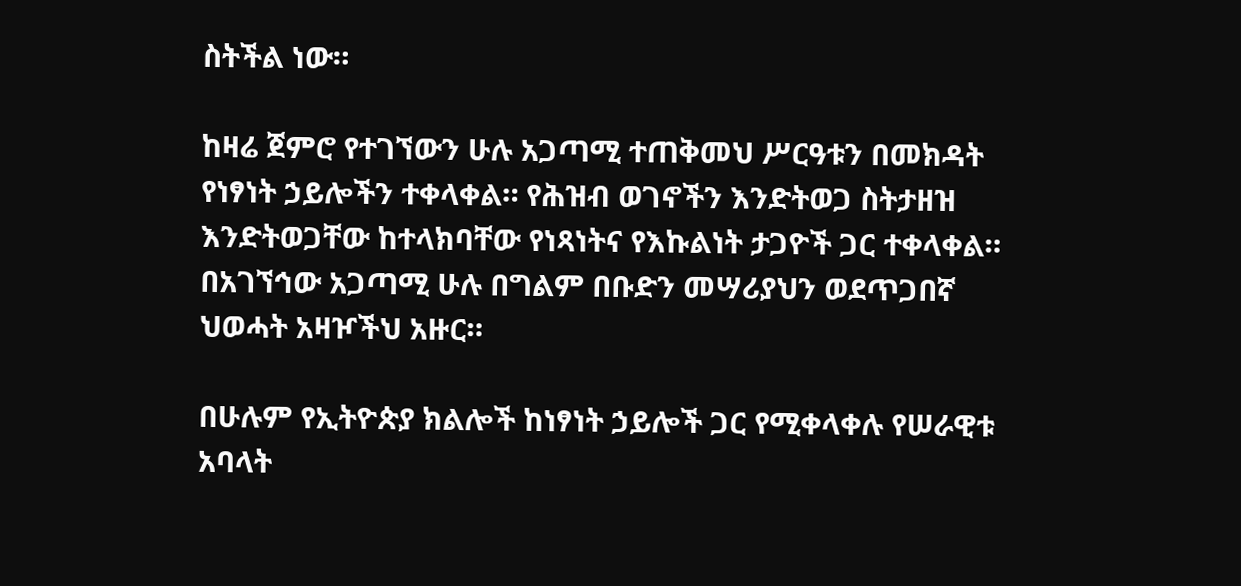ስትችል ነው።

ከዛሬ ጀምሮ የተገኘውን ሁሉ አጋጣሚ ተጠቅመህ ሥርዓቱን በመክዳት የነፃነት ኃይሎችን ተቀላቀል። የሕዝብ ወገኖችን እንድትወጋ ስትታዘዝ እንድትወጋቸው ከተላክባቸው የነጻነትና የእኩልነት ታጋዮች ጋር ተቀላቀል። በአገኘኅው አጋጣሚ ሁሉ በግልም በቡድን መሣሪያህን ወደጥጋበኛ ህወሓት አዛዦችህ አዙር።

በሁሉም የኢትዮጵያ ክልሎች ከነፃነት ኃይሎች ጋር የሚቀላቀሉ የሠራዊቱ አባላት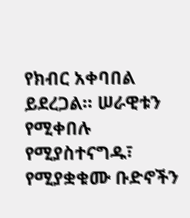የክብር አቀባበል ይደረጋል። ሠራዊቱን የሚቀበሉ የሚያስተናግዱ፣ የሚያቋቁሙ ቡድኖችን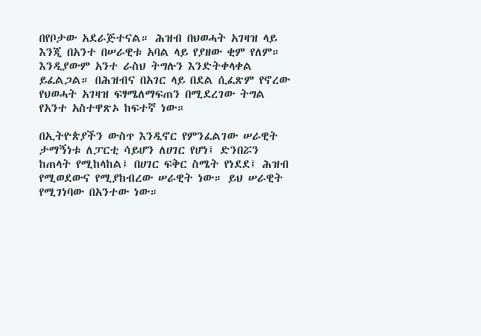በየቦታው አደራጅተናል። ሕዝብ በህወሓት አገዛዝ ላይ እንጂ በአንተ በሠራዊቱ አባል ላይ የያዘው ቂም የለም። እንዲያውም አንተ ራስህ ትግሉን እንድትቀላቀል ይፈልጋል። በሕዝብና በአገር ላይ በደል ሲፈጽም የኖረው የህወሓት አገዛዝ ፍፃሜለማፍጠን በሚደረገው ትግል የአንተ አስተዋጽኦ ከፍተኛ ነው።

በኢትዮጵያችን ውስጥ እንዲኖር የምንፈልገው ሠራዊት ታማኝነቱ ለፓርቲ ሳይሆን ለሀገር የሆነ፤ ድንበሯን ከጠላት የሚከላከል፤ በሀገር ፍቅር ስሜት የነደደ፤ ሕዝብ የሚወደውና የሚያከብረው ሠራዊት ነው። ይህ ሠራዊት የሚገነባው በአንተው ነው።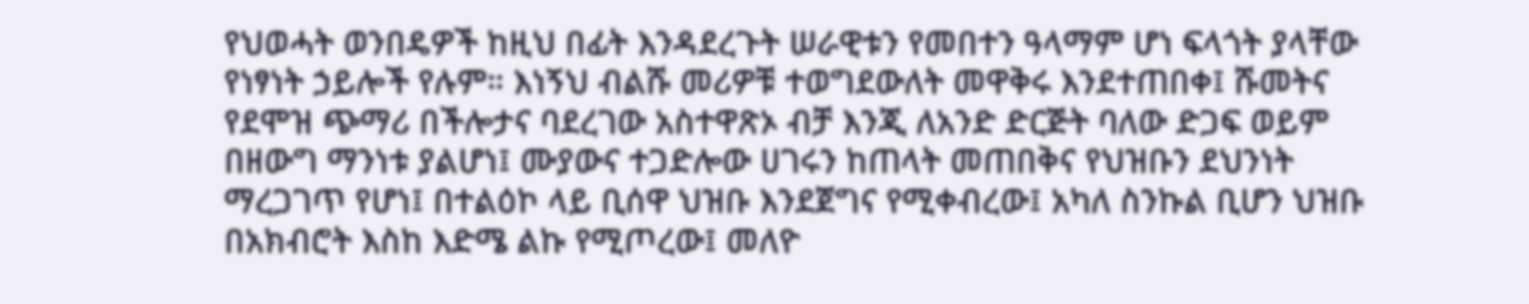የህወሓት ወንበዴዎች ከዚህ በፊት እንዳደረጉት ሠራዊቱን የመበተን ዓላማም ሆነ ፍላጎት ያላቸው የነፃነት ኃይሎች የሉም። እነኝህ ብልሹ መሪዎቹ ተወግደውለት መዋቅሩ እንደተጠበቀ፤ ሹመትና የደሞዝ ጭማሪ በችሎታና ባደረገው አስተዋጽኦ ብቻ እንጂ ለአንድ ድርጅት ባለው ድጋፍ ወይም በዘውግ ማንነቱ ያልሆነ፤ ሙያውና ተጋድሎው ሀገሩን ከጠላት መጠበቅና የህዝቡን ደህንነት ማረጋገጥ የሆነ፤ በተልዕኮ ላይ ቢሰዋ ህዝቡ እንደጀግና የሚቀብረው፤ አካለ ስንኩል ቢሆን ህዝቡ በአክብሮት እስከ እድሜ ልኩ የሚጦረው፤ መለዮ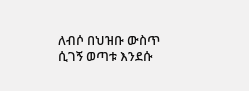ለብሶ በህዝቡ ውስጥ ሲገኝ ወጣቱ እንደሱ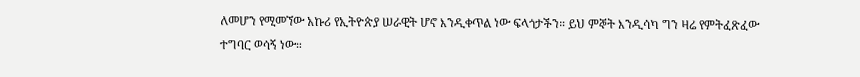ለመሆን የሚመኘው አኩሪ የኢትዮጵያ ሠራዊት ሆኖ እንዲቀጥል ነው ፍላጎታችን። ይህ ምኞት እንዲሳካ ግን ዛሬ የምትፈጽፈው ተግባር ወሳኝ ነው።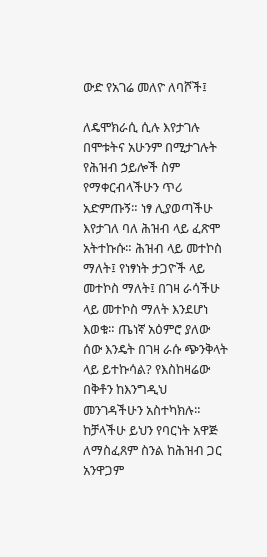ውድ የአገሬ መለዮ ለባሾች፤

ለዴሞክራሲ ሲሉ እየታገሉ በሞቱትና አሁንም በሚታገሉት የሕዝብ ኃይሎች ስም የማቀርብላችሁን ጥሪ አድምጡኝ። ነፃ ሊያወጣችሁ እየታገለ ባለ ሕዝብ ላይ ፈጽሞ አትተኩሱ። ሕዝብ ላይ መተኮስ ማለት፤ የነፃነት ታጋዮች ላይ መተኮስ ማለት፤ በገዛ ራሳችሁ ላይ መተኮስ ማለት እንደሆነ እወቁ። ጤነኛ አዕምሮ ያለው ሰው እንዴት በገዛ ራሱ ጭንቅላት ላይ ይተኩሳል? የእስከዛሬው በቅቶን ከእንግዲህ መንገዳችሁን አስተካክሉ። ከቻላችሁ ይህን የባርነት አዋጅ ለማስፈጸም ስንል ከሕዝብ ጋር አንዋጋም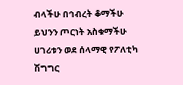ብላችሁ በኅብረት ቆማችሁ ይህንን ጦርነት አስቁማችሁ ሀገሪቱን ወደ ሰላማዊ የፖለቲካ ሽግግር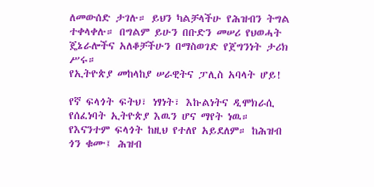ለመውሰድ ታገሉ። ይህን ካልቻላችሁ የሕዝብን ትግል ተቀላቀሉ። በግልም ይሁን በቡድን መሠሪ የህወሓት ጄኔራሎችና አለቆቻችሁን በማስወገድ የጀግንነት ታሪክ ሥሩ።
የኢትዮጵያ መከላከያ ሠራዊትና ፓሊስ አባላት ሆይ!

የኛ ፍላጎት ፍትህ፣ ነፃነት፣ እኩልነትና ዲሞክራሲ የሰፈነባት ኢትዮጵያ እዉን ሆና ማየት ነዉ። የእናንተም ፍላጎት ከዚህ የተለየ አይደለም። ከሕዝብ ጎን ቁሙ፤ ሕዝብ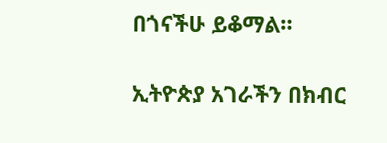በጎናችሁ ይቆማል።

ኢትዮጵያ አገራችን በክብር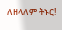ለዘላለም ትኑር!